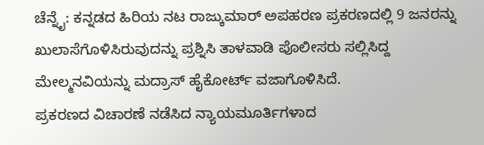ಚೆನ್ನೈ: ಕನ್ನಡದ ಹಿರಿಯ ನಟ ರಾಜ್ಕುಮಾರ್ ಅಪಹರಣ ಪ್ರಕರಣದಲ್ಲಿ 9 ಜನರನ್ನು ಖುಲಾಸೆಗೊಳಿಸಿರುವುದನ್ನು ಪ್ರಶ್ನಿಸಿ ತಾಳವಾಡಿ ಪೊಲೀಸರು ಸಲ್ಲಿಸಿದ್ದ ಮೇಲ್ಮನವಿಯನ್ನು ಮದ್ರಾಸ್ ಹೈಕೋರ್ಟ್ ವಜಾಗೊಳಿಸಿದೆ.
ಪ್ರಕರಣದ ವಿಚಾರಣೆ ನಡೆಸಿದ ನ್ಯಾಯಮೂರ್ತಿಗಳಾದ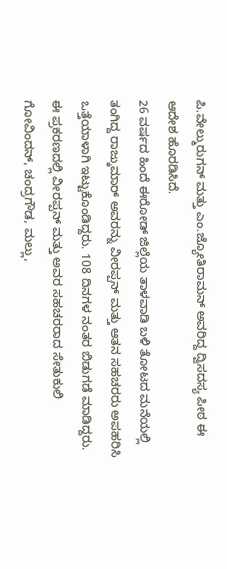ಪಿ.ವೇಲ್ಮುರುಗನ್ ಮತ್ತು ಎಂ.ಜ್ಯೋತಿರಾಮನ್ ಅವರಿದ್ದ ದ್ವಿಸದಸ್ಯ ಪೀಠ ಈ ಆದೇಶ ಹೊರಡಿಸಿದೆ.
26 ವರ್ಷದ ಹಿಂದೆ ಈರೋಡ್ ಜಿಲ್ಲೆಯ ತಾಳವಾಡಿ ಬಳಿ ತೋಟದ ಮನೆಯಲ್ಲಿ ತಂಗಿದ್ದ ರಾಜ್ಕುಮಾರ್ ಅವರನ್ನು ವೀರಪ್ಪನ್ ಮತ್ತು ಆತನ ಸಹಚರರು ಅಪಹರಿಸಿ ಒತ್ತೆಯಾಳಾಗಿ ಇಟ್ಟುಕೊಂಡಿದ್ದರು. 108 ದಿನಗಳ ನಂತರ ಬಿಡುಗಡೆ ಮಾಡಿದ್ದರು.
ಈ ಪ್ರಕರಣದಲ್ಲಿ ವೀರಪ್ಪನ್ ಮತ್ತು ಅವರ ಸಹಚರರಾದ ಸೇತುಕುಲಿ ಗೋವಿಂದನ್, ಚಂದ್ರಗೌಡ, ಮಲ್ಲು,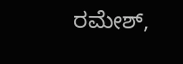ರಮೇಶ್,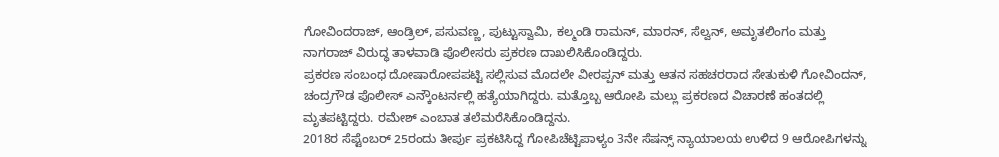ಗೋವಿಂದರಾಜ್, ಆಂಡ್ರಿಲ್, ಪಸುವಣ್ಣ, ಪುಟ್ಟುಸ್ವಾಮಿ, ಕಲ್ಮಂಡಿ ರಾಮನ್, ಮಾರನ್, ಸೆಲ್ವನ್, ಅಮೃತಲಿಂಗಂ ಮತ್ತು ನಾಗರಾಜ್ ವಿರುದ್ಧ ತಾಳವಾಡಿ ಪೊಲೀಸರು ಪ್ರಕರಣ ದಾಖಲಿಸಿಕೊಂಡಿದ್ದರು.
ಪ್ರಕರಣ ಸಂಬಂಧ ದೋಷಾರೋಪಪಟ್ಟಿ ಸಲ್ಲಿಸುವ ಮೊದಲೇ ವೀರಪ್ಪನ್ ಮತ್ತು ಆತನ ಸಹಚರರಾದ ಸೇತುಕುಳಿ ಗೋವಿಂದನ್, ಚಂದ್ರಗೌಡ ಪೊಲೀಸ್ ಎನ್ಕೌಂಟರ್ನಲ್ಲಿ ಹತ್ಯೆಯಾಗಿದ್ದರು. ಮತ್ತೊಬ್ಬ ಆರೋಪಿ ಮಲ್ಲು ಪ್ರಕರಣದ ವಿಚಾರಣೆ ಹಂತದಲ್ಲಿ ಮೃತಪಟ್ಟಿದ್ದರು. ರಮೇಶ್ ಎಂಬಾತ ತಲೆಮರೆಸಿಕೊಂಡಿದ್ದನು.
2018ರ ಸೆಪ್ಟೆಂಬರ್ 25ರಂದು ತೀರ್ಪು ಪ್ರಕಟಿಸಿದ್ದ ಗೋಪಿಚೆಟ್ಟಿಪಾಳ್ಯಂ 3ನೇ ಸೆಷನ್ಸ್ ನ್ಯಾಯಾಲಯ ಉಳಿದ 9 ಆರೋಪಿಗಳನ್ನು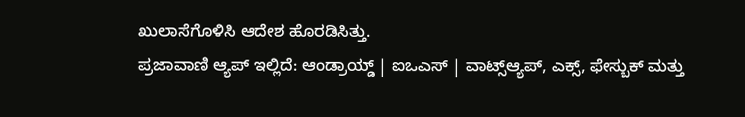ಖುಲಾಸೆಗೊಳಿಸಿ ಆದೇಶ ಹೊರಡಿಸಿತ್ತು.
ಪ್ರಜಾವಾಣಿ ಆ್ಯಪ್ ಇಲ್ಲಿದೆ: ಆಂಡ್ರಾಯ್ಡ್ | ಐಒಎಸ್ | ವಾಟ್ಸ್ಆ್ಯಪ್, ಎಕ್ಸ್, ಫೇಸ್ಬುಕ್ ಮತ್ತು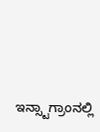ಇನ್ಸ್ಟಾಗ್ರಾಂನಲ್ಲಿ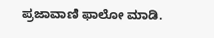ಪ್ರಜಾವಾಣಿ ಫಾಲೋ ಮಾಡಿ.